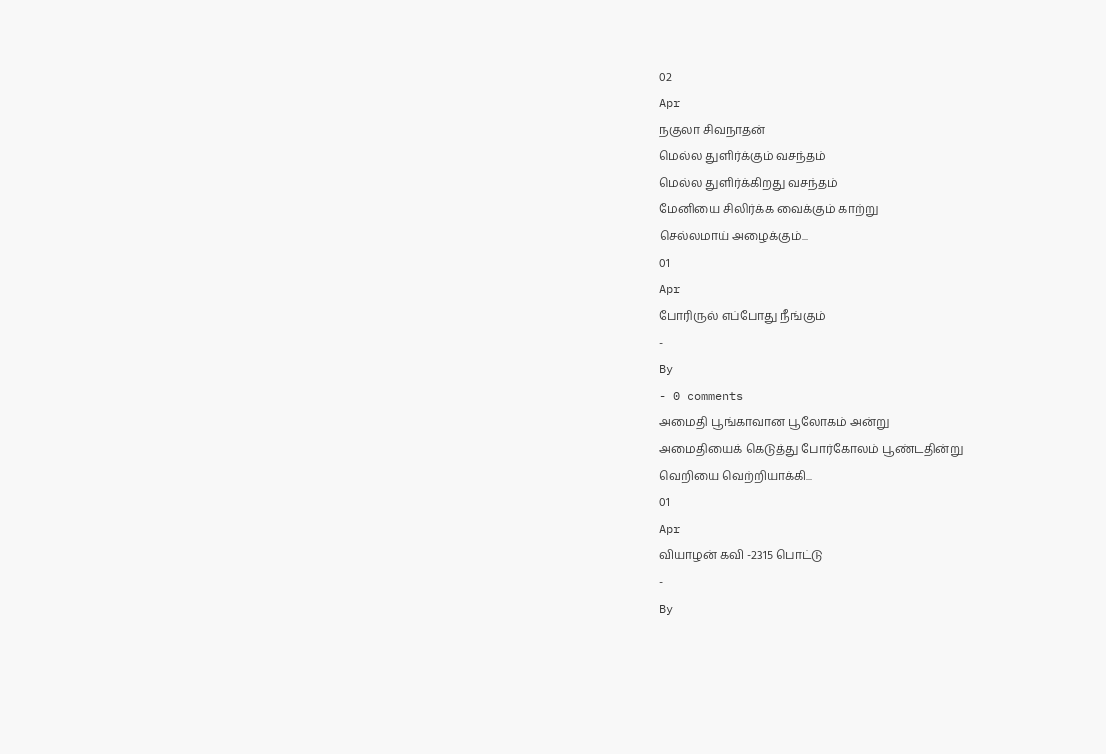02
Apr
நகுலா சிவநாதன்
மெல்ல துளிர்க்கும் வசந்தம்
மெல்ல துளிர்க்கிறது வசந்தம்
மேனியை சிலிர்க்க வைக்கும் காற்று
செல்லமாய் அழைக்கும்...
01
Apr
போரிருல் எப்போது நீங்கும்
-
By
- 0 comments
அமைதி பூங்காவான பூலோகம் அன்று
அமைதியைக் கெடுத்து போர்கோலம் பூண்டதின்று
வெறியை வெற்றியாக்கி...
01
Apr
வியாழன் கவி -2315 பொட்டு
-
By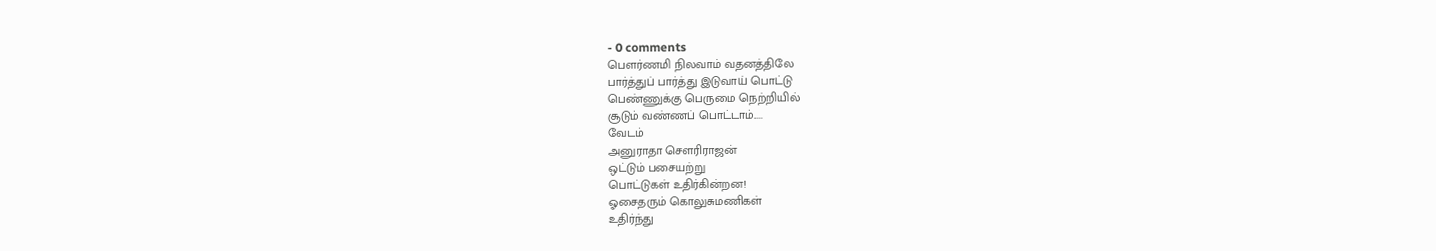- 0 comments
பௌர்ணமி நிலவாம் வதனத்திலே
பார்த்துப் பார்த்து இடுவாய் பொட்டு
பெண்ணுக்கு பெருமை நெற்றியில்
சூடும் வண்ணப் பொட்டாம்.....
வேடம்
அனுராதா சௌரிராஜன்
ஒட்டும் பசையற்று
பொட்டுகள் உதிர்கின்றன!
ஓசைதரும் கொலுசுமணிகள்
உதிர்ந்து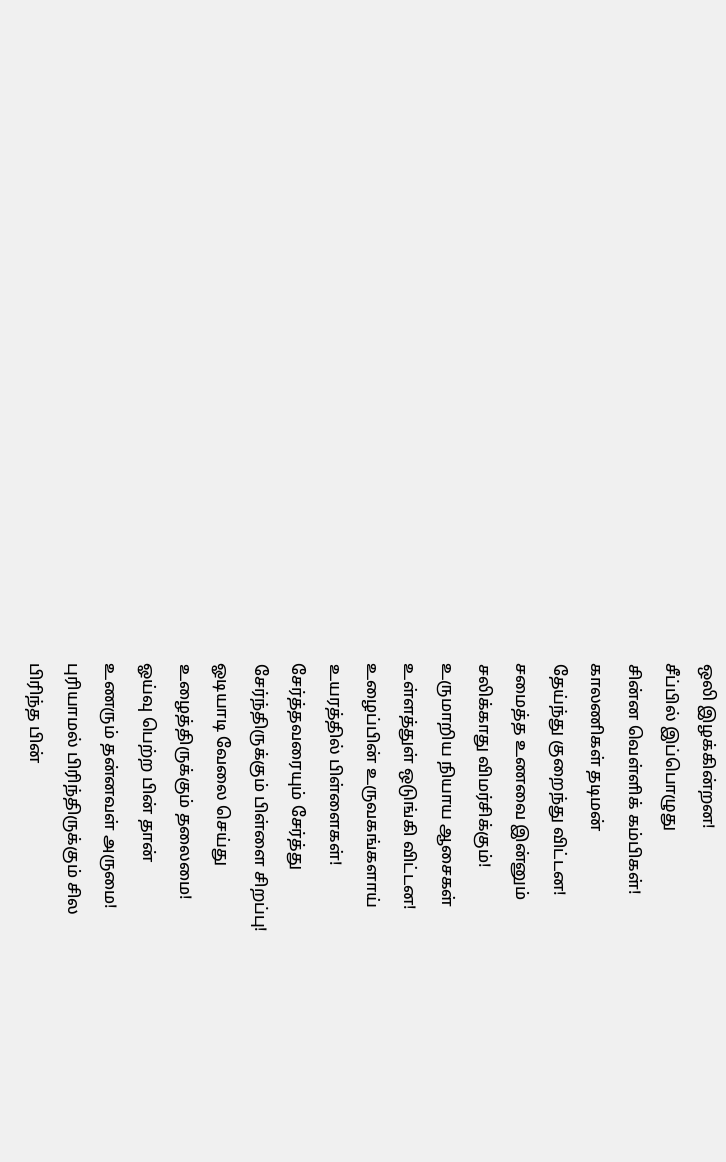ஒலி இழக்கின்றன!
சீப்பில் இப்பொழுது
சின்ன வெள்ளிக் கம்பிகள்!
காலணிகள் தடிமன்
தேய்ந்து குறைந்து விட்டன!
சமைத்த உணவை இன்னும்
சலிக்காது விமர்சிக்கும்!
உருமாறிய நியாய ஆசைகள்
உள்ளத்துள் ஒடுங்கி விட்டன!
உழைப்பின் உருவகங்களாய்
உயரத்தில் பிள்ளைகள்!
சேர்த்தவரையும் சேர்த்து
சேர்ந்திருக்கும் பிள்ளை சிறப்பு!
ஓடியாடி வேலை செய்து
உழைத்திருக்கும் தலைமை!
ஓய்வு பெற்ற பின் தான்
உணரும் தன்னவள் அருமை!
புரியாமல் பிரிந்திருக்கும் சில
பிரிந்த பின்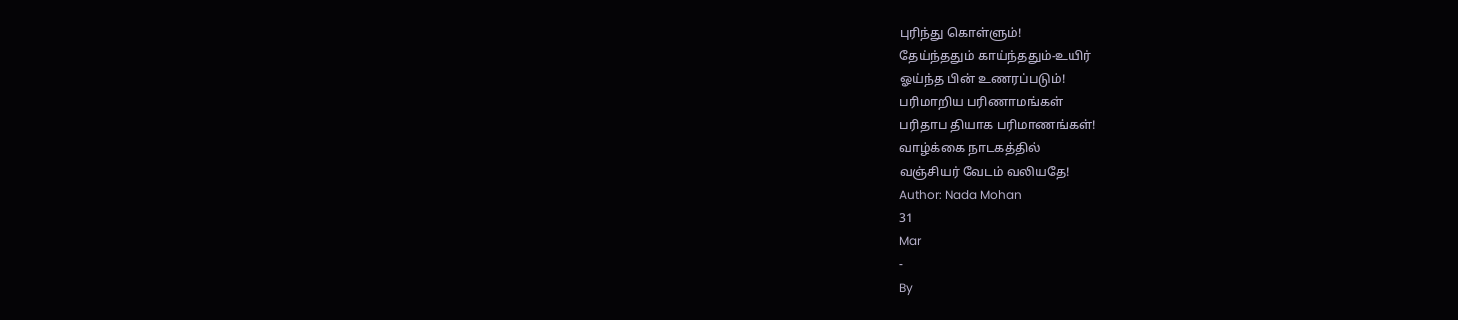புரிந்து கொள்ளும்!
தேய்ந்ததும் காய்ந்ததும்-உயிர்
ஓய்ந்த பின் உணரப்படும்!
பரிமாறிய பரிணாமங்கள்
பரிதாப தியாக பரிமாணங்கள்!
வாழ்க்கை நாடகத்தில்
வஞ்சியர் வேடம் வலியதே!
Author: Nada Mohan
31
Mar
-
By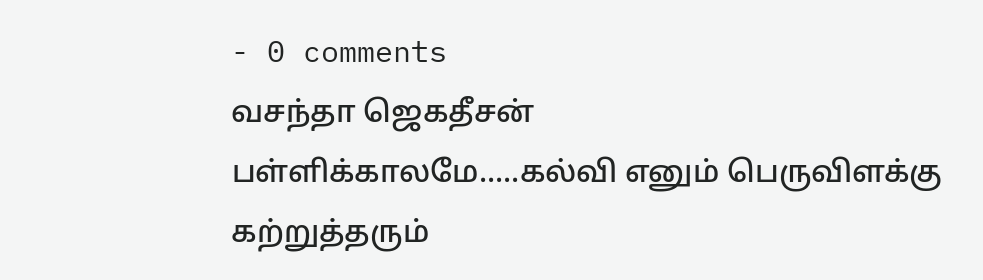- 0 comments
வசந்தா ஜெகதீசன்
பள்ளிக்காலமே.....கல்வி எனும் பெருவிளக்கு
கற்றுத்தரும்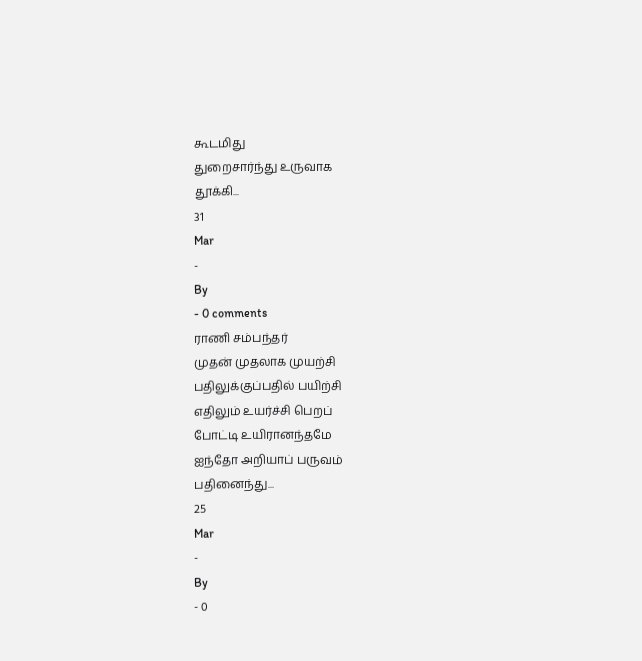கூடமிது
துறைசார்ந்து உருவாக
தூக்கி...
31
Mar
-
By
- 0 comments
ராணி சம்பந்தர்
முதன் முதலாக முயற்சி
பதிலுக்குப்பதில் பயிற்சி
எதிலும் உயர்ச்சி பெறப்
போட்டி உயிரானந்தமே
ஐந்தோ அறியாப் பருவம்
பதினைந்து...
25
Mar
-
By
- 0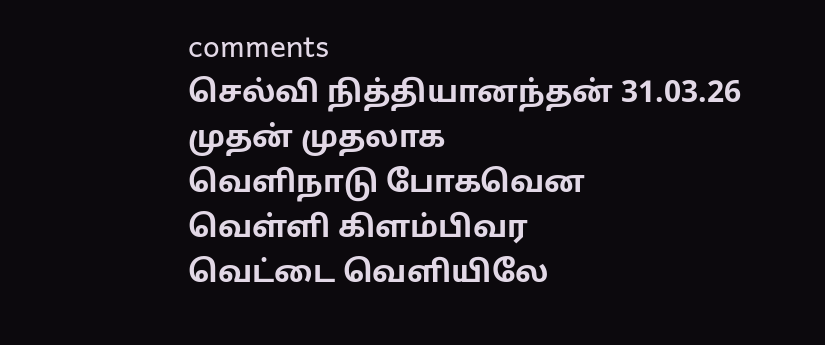comments
செல்வி நித்தியானந்தன் 31.03.26
முதன் முதலாக
வெளிநாடு போகவென
வெள்ளி கிளம்பிவர
வெட்டை வெளியிலே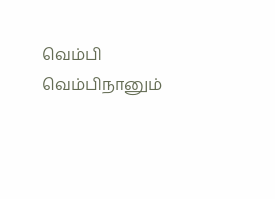வெம்பி வெம்பிநானும்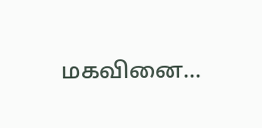மகவினை...